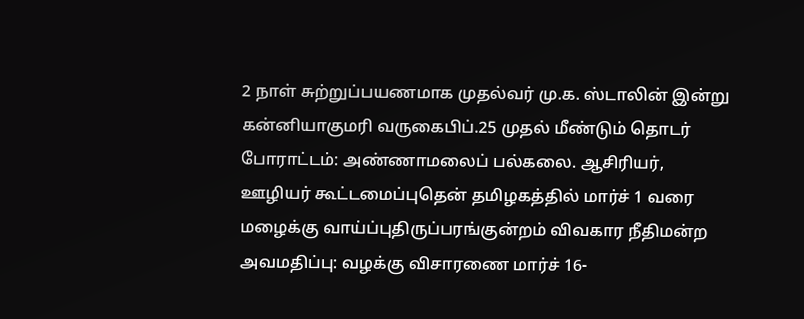2 நாள் சுற்றுப்பயணமாக முதல்வர் மு.க. ஸ்டாலின் இன்று கன்னியாகுமரி வருகைபிப்.25 முதல் மீண்டும் தொடர் போராட்டம்: அண்ணாமலைப் பல்கலை. ஆசிரியர், ஊழியர் கூட்டமைப்புதென் தமிழகத்தில் மார்ச் 1 வரை மழைக்கு வாய்ப்புதிருப்பரங்குன்றம் விவகார நீதிமன்ற அவமதிப்பு: வழக்கு விசாரணை மார்ச் 16-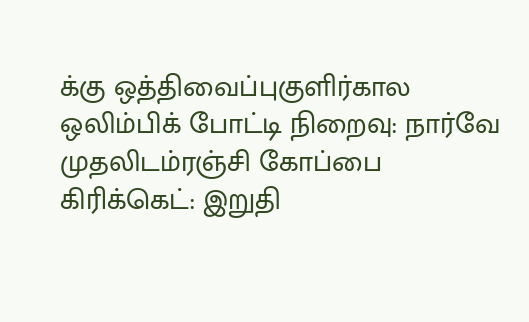க்கு ஒத்திவைப்புகுளிர்கால ஒலிம்பிக் போட்டி நிறைவு: நார்வே முதலிடம்ரஞ்சி கோப்பை கிரிக்கெட்: இறுதி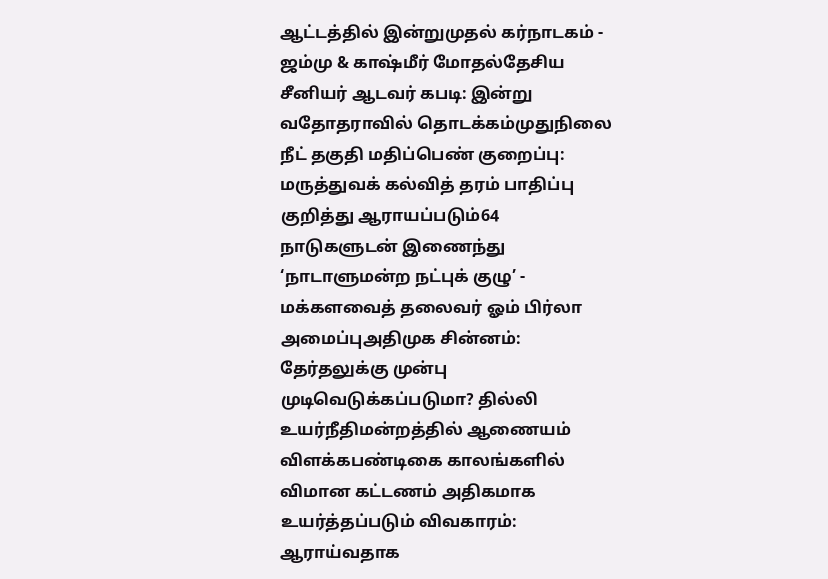ஆட்டத்தில் இன்றுமுதல் கர்நாடகம் - ஜம்மு & காஷ்மீர் மோதல்தேசிய சீனியர் ஆடவர் கபடி: இன்று வதோதராவில் தொடக்கம்முதுநிலை நீட் தகுதி மதிப்பெண் குறைப்பு: மருத்துவக் கல்வித் தரம் பாதிப்பு குறித்து ஆராயப்படும்64 நாடுகளுடன் இணைந்து ‘நாடாளுமன்ற நட்புக் குழு’ - மக்களவைத் தலைவர் ஓம் பிர்லா அமைப்புஅதிமுக சின்னம்: தேர்தலுக்கு முன்பு முடிவெடுக்கப்படுமா? தில்லி உயர்நீதிமன்றத்தில் ஆணையம் விளக்கபண்டிகை காலங்களில் விமான கட்டணம் அதிகமாக உயர்த்தப்படும் விவகாரம்: ஆராய்வதாக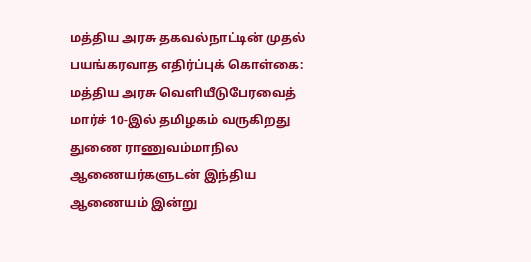மத்திய அரசு தகவல்நாட்டின் முதல் பயங்கரவாத எதிர்ப்புக் கொள்கை: மத்திய அரசு வெளியீடுபேரவைத் மார்ச் 10-இல் தமிழகம் வருகிறது துணை ராணுவம்மாநில ஆணையர்களுடன் இந்திய ஆணையம் இன்று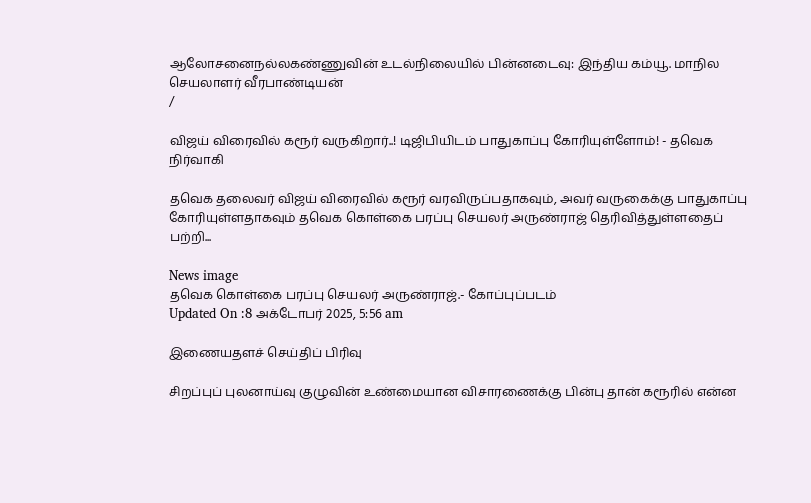ஆலோசனைநல்லகண்ணுவின் உடல்நிலையில் பின்னடைவு: இந்திய கம்யூ. மாநில செயலாளர் வீரபாண்டியன்
/

விஜய் விரைவில் கரூர் வருகிறார்..! டிஜிபியிடம் பாதுகாப்பு கோரியுள்ளோம்! - தவெக நிர்வாகி

தவெக தலைவர் விஜய் விரைவில் கரூர் வரவிருப்பதாகவும், அவர் வருகைக்கு பாதுகாப்பு கோரியுள்ளதாகவும் தவெக கொள்கை பரப்பு செயலர் அருண்ராஜ் தெரிவித்துள்ளதைப் பற்றி...

News image
தவெக கொள்கை பரப்பு செயலர் அருண்ராஜ்.- கோப்புப்படம்
Updated On :8 அக்டோபர் 2025, 5:56 am

இணையதளச் செய்திப் பிரிவு

சிறப்புப் புலனாய்வு குழுவின் உண்மையான விசாரணைக்கு பின்பு தான் கரூரில் என்ன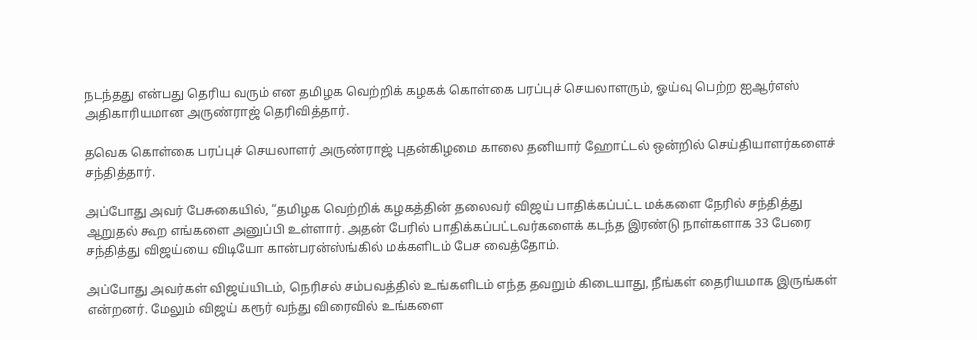நடந்தது என்பது தெரிய வரும் என தமிழக வெற்றிக் கழகக் கொள்கை பரப்புச் செயலாளரும், ஓய்வு பெற்ற ஐஆர்எஸ் அதிகாரியமான அருண்ராஜ் தெரிவித்தார்.

தவெக கொள்கை பரப்புச் செயலாளர் அருண்ராஜ் புதன்கிழமை காலை தனியார் ஹோட்டல் ஒன்றில் செய்தியாளர்களைச் சந்தித்தார்.

அப்போது அவர் பேசுகையில், “தமிழக வெற்றிக் கழகத்தின் தலைவர் விஜய் பாதிக்கப்பட்ட மக்களை நேரில் சந்தித்து ஆறுதல் கூற எங்களை அனுப்பி உள்ளார். அதன் பேரில் பாதிக்கப்பட்டவர்களைக் கடந்த இரண்டு நாள்களாக 33 பேரை சந்தித்து விஜய்யை விடியோ கான்பரன்ஸ்ங்கில் மக்களிடம் பேச வைத்தோம்.

அப்போது அவர்கள் விஜய்யிடம், நெரிசல் சம்பவத்தில் உங்களிடம் எந்த தவறும் கிடையாது, நீங்கள் தைரியமாக இருங்கள் என்றனர். மேலும் விஜய் கரூர் வந்து விரைவில் உங்களை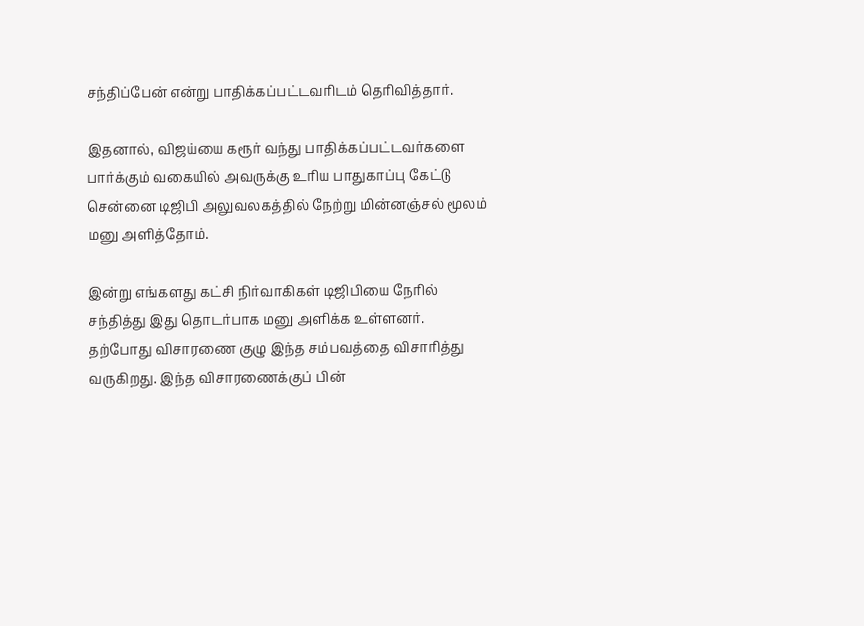சந்திப்பேன் என்று பாதிக்கப்பட்டவரிடம் தெரிவித்தார்.

இதனால், விஜய்யை கரூர் வந்து பாதிக்கப்பட்டவர்களை பார்க்கும் வகையில் அவருக்கு உரிய பாதுகாப்பு கேட்டு சென்னை டிஜிபி அலுவலகத்தில் நேற்று மின்னஞ்சல் மூலம் மனு அளித்தோம்.

இன்று எங்களது கட்சி நிர்வாகிகள் டிஜிபியை நேரில் சந்தித்து இது தொடர்பாக மனு அளிக்க உள்ளனர். தற்போது விசாரணை குழு இந்த சம்பவத்தை விசாரித்து வருகிறது. இந்த விசாரணைக்குப் பின்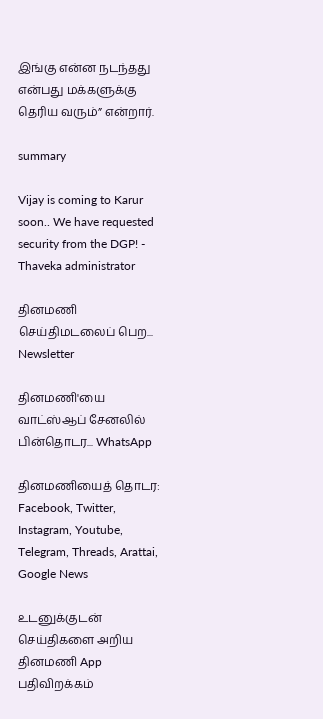இங்கு என்ன நடந்தது என்பது மக்களுக்கு தெரிய வரும்” என்றார்.

summary

Vijay is coming to Karur soon.. We have requested security from the DGP! - Thaveka administrator

தினமணி செய்திமடலைப் பெற... Newsletter

தினமணி'யை வாட்ஸ்ஆப் சேனலில் பின்தொடர... WhatsApp

தினமணியைத் தொடர: Facebook, Twitter, Instagram, Youtube, Telegram, Threads, Arattai, Google News

உடனுக்குடன் செய்திகளை அறிய தினமணி App பதிவிறக்கம்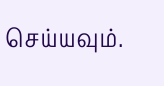செய்யவும்.